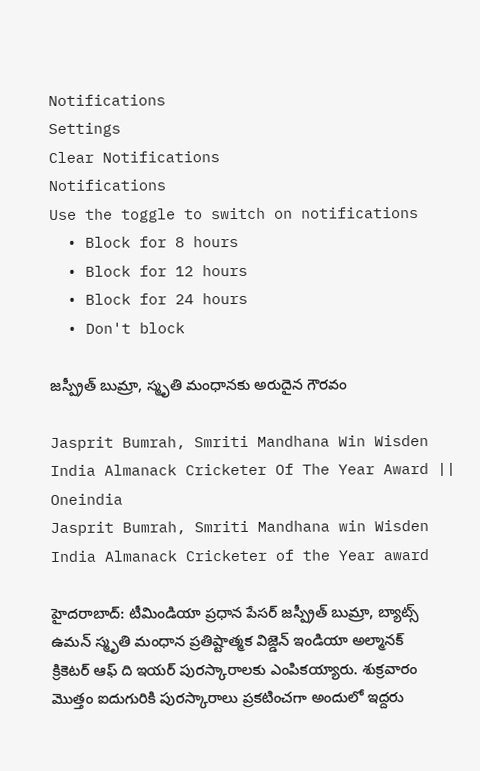Notifications
Settings
Clear Notifications
Notifications
Use the toggle to switch on notifications
  • Block for 8 hours
  • Block for 12 hours
  • Block for 24 hours
  • Don't block

జస్ప్రీత్ బుమ్రా, స్మృతి మంధానకు అరుదైన గౌరవం

Jasprit Bumrah, Smriti Mandhana Win Wisden India Almanack Cricketer Of The Year Award || Oneindia
Jasprit Bumrah, Smriti Mandhana win Wisden India Almanack Cricketer of the Year award

హైదరాబాద్: టీమిండియా ప్రధాన పేసర్ జస్ప్రీత్ బుమ్రా, బ్యాట్స్‌ ఉమన్‌ స్మృతి మంధాన ప్రతిష్టాత్మక విజ్డెన్‌ ఇండియా అల్మానక్‌ క్రికెటర్‌ ఆఫ్‌ ది ఇయర్‌ పురస్కారాలకు ఎంపికయ్యారు. శుక్రవారం మొత్తం ఐదుగురికి పురస్కారాలు ప్రకటించగా అందులో ఇద్దరు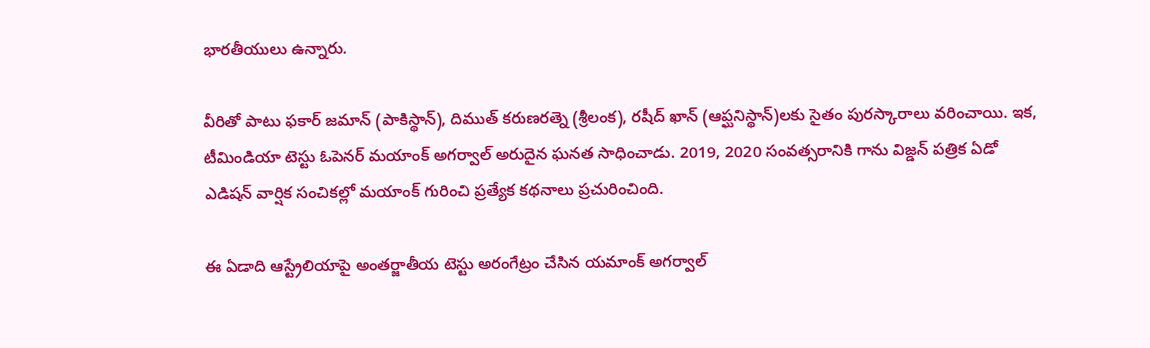భారతీయులు ఉన్నారు.

వీరితో పాటు ఫకార్‌ జమాన్‌ (పాకిస్థాన్), దిముత్ కరుణరత్నె (శ్రీలంక), రషీద్‌ ఖాన్‌ (ఆప్ఘనిస్థాన్)లకు సైతం పురస్కారాలు వరించాయి. ఇక, టీమిండియా టెస్టు ఓపెనర్ మయాంక్ అగర్వాల్ అరుదైన ఘనత సాధించాడు. 2019, 2020 సంవత్సరానికి గాను విజ్డన్ పత్రిక ఏడో ఎడిషన్‌ వార్షిక సంచికల్లో మయాంక్ గురించి ప్రత్యేక కథనాలు ప్రచురించింది.

ఈ ఏడాది ఆస్ట్రేలియాపై అంతర్జాతీయ టెస్టు అరంగేట్రం చేసిన యమాంక్ అగర్వాల్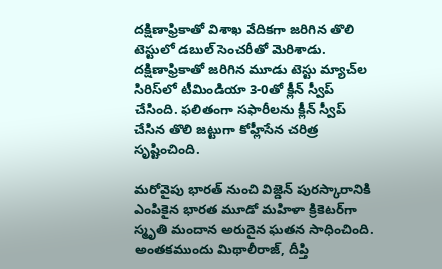దక్షిణాఫ్రికాతో విశాఖ వేదికగా జరిగిన తొలి టెస్టులో డబుల్ సెంచరీతో మెరిశాడు. దక్షిణాఫ్రికాతో జరిగిన మూడు టెస్టు మ్యాచ్‌ల సిరిస్‌లో టీమిండియా 3-0తో క్లీన్ స్వీప్ చేసింది. ఫలితంగా సఫారీలను క్లీన్ స్వీప్ చేసిన తొలి జట్టుగా కోహ్లీసేన చరిత్ర సృష్టించింది.

మరోవైపు భారత్‌ నుంచి విజ్డెన్‌ పురస్కారానికి ఎంపికైన భారత మూడో మహిళా క్రికెటర్‌‍‌గా స్మృతి మందాన అరుదైన ఘతన సాధించింది. అంతకముందు మిథాలీరాజ్‌, దీప్తి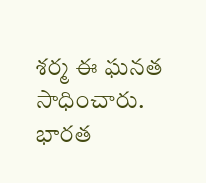శర్మ ఈ ఘనత సాధించారు. భారత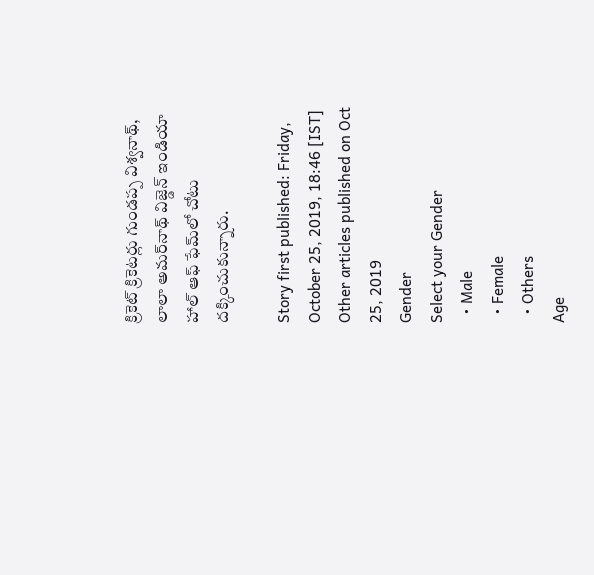క్రికెట్ క్రికెటర్లు గుండప్ప విశ్వనాథ్‌, లాలా అమర్‌నాథ్‌ విజ్డెన్‌ ఇండియా హాల్‌ ఆఫ్ ఫేమ్‌లో చోటు దక్కించుకున్నారు.

Story first published: Friday, October 25, 2019, 18:46 [IST]
Other articles published on Oct 25, 2019
Gender
Select your Gender
  • Male
  • Female
  • Others
Age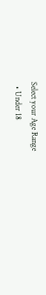Select your Age Range
  • Under 18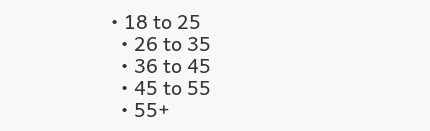• 18 to 25
  • 26 to 35
  • 36 to 45
  • 45 to 55
  • 55+